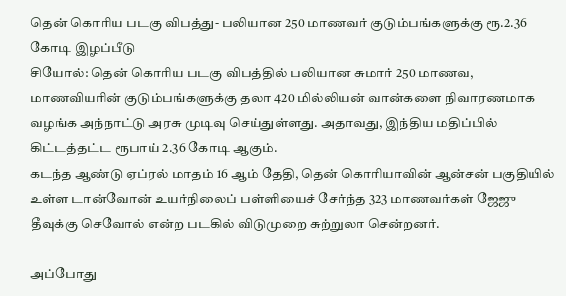தென் கொரிய படகு விபத்து- பலியான 250 மாணவர் குடும்பங்களுக்கு ரூ.2.36 கோடி இழப்பீடு
சியோல்: தென் கொரிய படகு விபத்தில் பலியான சுமார் 250 மாணவ, மாணவியரின் குடும்பங்களுக்கு தலா 420 மில்லியன் வான்களை நிவாரணமாக வழங்க அந்நாட்டு அரசு முடிவு செய்துள்ளது. அதாவது, இந்திய மதிப்பில் கிட்டத்தட்ட ரூபாய் 2.36 கோடி ஆகும்.
கடந்த ஆண்டு ஏப்ரல் மாதம் 16 ஆம் தேதி, தென் கொரியாவின் ஆன்சன் பகுதியில் உள்ள டான்வோன் உயர்நிலைப் பள்ளியைச் சேர்ந்த 323 மாணவர்கள் ஜேஜு தீவுக்கு செவோல் என்ற படகில் விடுமுறை சுற்றுலா சென்றனர்.

அப்போது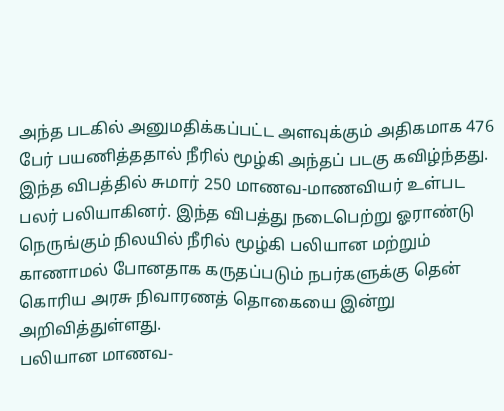அந்த படகில் அனுமதிக்கப்பட்ட அளவுக்கும் அதிகமாக 476 பேர் பயணித்ததால் நீரில் மூழ்கி அந்தப் படகு கவிழ்ந்தது.
இந்த விபத்தில் சுமார் 250 மாணவ-மாணவியர் உள்பட பலர் பலியாகினர். இந்த விபத்து நடைபெற்று ஓராண்டு நெருங்கும் நிலயில் நீரில் மூழ்கி பலியான மற்றும் காணாமல் போனதாக கருதப்படும் நபர்களுக்கு தென் கொரிய அரசு நிவாரணத் தொகையை இன்று அறிவித்துள்ளது.
பலியான மாணவ-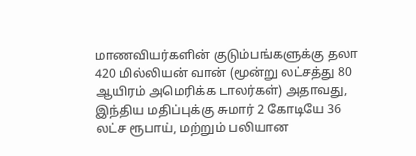மாணவியர்களின் குடும்பங்களுக்கு தலா 420 மில்லியன் வான் (மூன்று லட்சத்து 80 ஆயிரம் அமெரிக்க டாலர்கள்) அதாவது, இந்திய மதிப்புக்கு சுமார் 2 கோடியே 36 லட்ச ரூபாய், மற்றும் பலியான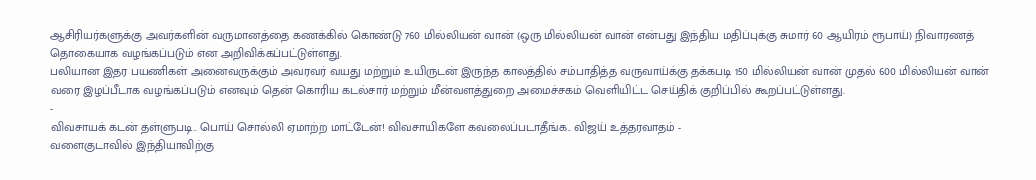ஆசிரியர்களுக்கு அவர்களின் வருமானத்தை கணக்கில் கொண்டு 760 மில்லியன் வான் (ஒரு மில்லியன் வான் என்பது இந்திய மதிப்புக்கு சுமார் 60 ஆயிரம் ரூபாய்) நிவாரணத் தொகையாக வழங்கப்படும் என அறிவிக்கப்பட்டுள்ளது.
பலியான இதர பயணிகள் அனைவருக்கும் அவரவர் வயது மற்றும் உயிருடன் இருந்த காலத்தில் சம்பாதித்த வருவாய்க்கு தக்கபடி 150 மில்லியன் வான் முதல் 600 மில்லியன் வான் வரை இழப்பீடாக வழங்கப்படும் எனவும் தென் கொரிய கடல்சார் மற்றும் மீன்வளத்துறை அமைச்சகம் வெளியிட்ட செய்திக் குறிப்பில் கூறப்பட்டுள்ளது.
-
விவசாயக் கடன் தள்ளுபடி.. பொய் சொல்லி ஏமாற்ற மாட்டேன்! விவசாயிகளே கவலைப்படாதீங்க.. விஜய் உத்தரவாதம் -
வளைகுடாவில் இந்தியாவிற்கு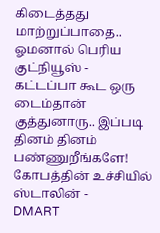கிடைத்தது மாற்றுப்பாதை.. ஓமனால் பெரிய குட்நியூஸ் -
கட்டப்பா கூட ஒரு டைம்தான் குத்துனாரு.. இப்படி தினம் தினம் பண்ணுறீங்களே! கோபத்தின் உச்சியில் ஸ்டாலின் -
DMART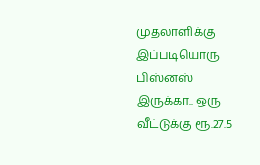முதலாளிக்கு இப்படியொரு பிஸ்னஸ் இருக்கா.. ஒரு வீட்டுக்கு ரூ.27.5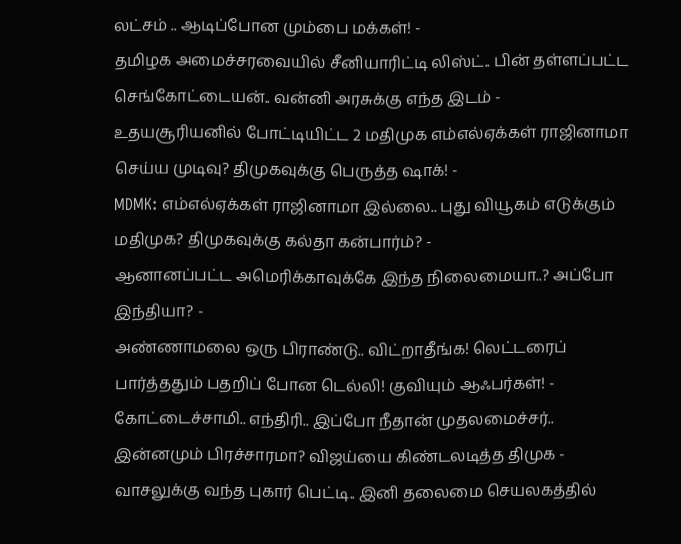லட்சம் .. ஆடிப்போன மும்பை மக்கள்! -
தமிழக அமைச்சரவையில் சீனியாரிட்டி லிஸ்ட்.. பின் தள்ளப்பட்ட செங்கோட்டையன்.. வன்னி அரசுக்கு எந்த இடம் -
உதயசூரியனில் போட்டியிட்ட 2 மதிமுக எம்எல்ஏக்கள் ராஜினாமா செய்ய முடிவு? திமுகவுக்கு பெருத்த ஷாக்! -
MDMK: எம்எல்ஏக்கள் ராஜினாமா இல்லை.. புது வியூகம் எடுக்கும் மதிமுக? திமுகவுக்கு கல்தா கன்பார்ம்? -
ஆனானப்பட்ட அமெரிக்காவுக்கே இந்த நிலைமையா..? அப்போ இந்தியா? -
அண்ணாமலை ஒரு பிராண்டு.. விட்றாதீங்க! லெட்டரைப் பார்த்ததும் பதறிப் போன டெல்லி! குவியும் ஆஃபர்கள்! -
கோட்டைச்சாமி.. எந்திரி.. இப்போ நீதான் முதலமைச்சர்.. இன்னமும் பிரச்சாரமா? விஜய்யை கிண்டலடித்த திமுக -
வாசலுக்கு வந்த புகார் பெட்டி.. இனி தலைமை செயலகத்தில்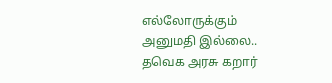எல்லோருக்கும் அனுமதி இல்லை.. தவெக அரசு கறார்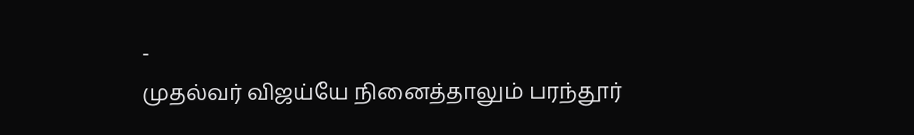-
முதல்வர் விஜய்யே நினைத்தாலும் பரந்தூர்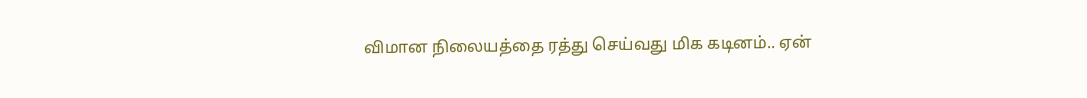விமான நிலையத்தை ரத்து செய்வது மிக கடினம்.. ஏன்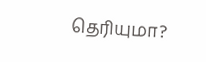தெரியுமா?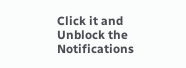Click it and Unblock the Notifications